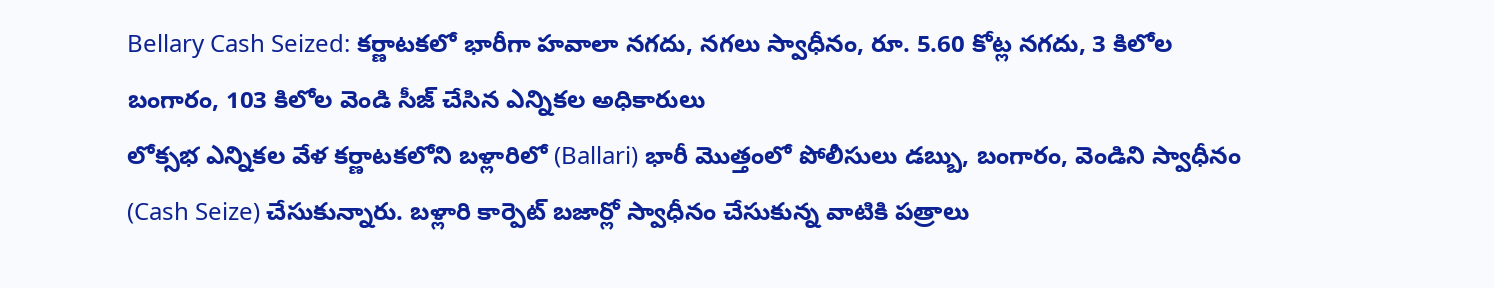Bellary Cash Seized: కర్ణాటకలో భారీగా హవాలా నగదు, నగలు స్వాధీనం, రూ. 5.60 కోట్ల నగదు, 3 కిలోల బంగారం, 103 కిలోల వెండి సీజ్ చేసిన ఎన్నికల అధికారులు
లోక్సభ ఎన్నికల వేళ కర్ణాటకలోని బళ్లారిలో (Ballari) భారీ మొత్తంలో పోలీసులు డబ్బు, బంగారం, వెండిని స్వాధీనం (Cash Seize) చేసుకున్నారు. బళ్లారి కార్పెట్ బజార్లో స్వాధీనం చేసుకున్న వాటికి పత్రాలు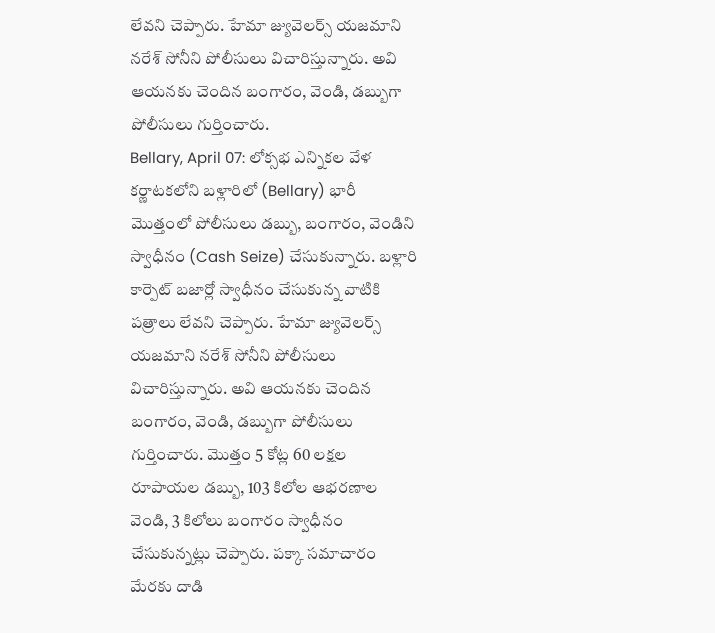లేవని చెప్పారు. హేమా జ్యువెలర్స్ యజమాని నరేశ్ సోనీని పోలీసులు విచారిస్తున్నారు. అవి ఆయనకు చెందిన బంగారం, వెండి, డబ్బుగా పోలీసులు గుర్తించారు.
Bellary, April 07: లోక్సభ ఎన్నికల వేళ కర్ణాటకలోని బళ్లారిలో (Bellary) భారీ మొత్తంలో పోలీసులు డబ్బు, బంగారం, వెండిని స్వాధీనం (Cash Seize) చేసుకున్నారు. బళ్లారి కార్పెట్ బజార్లో స్వాధీనం చేసుకున్న వాటికి పత్రాలు లేవని చెప్పారు. హేమా జ్యువెలర్స్ యజమాని నరేశ్ సోనీని పోలీసులు విచారిస్తున్నారు. అవి ఆయనకు చెందిన బంగారం, వెండి, డబ్బుగా పోలీసులు గుర్తించారు. మొత్తం 5 కోట్ల 60 లక్షల రూపాయల డబ్బు, 103 కిలోల ఆభరణాల వెండి, 3 కిలోలు బంగారం స్వాధీనం చేసుకున్నట్లు చెప్పారు. పక్కా సమాచారం మేరకు దాడి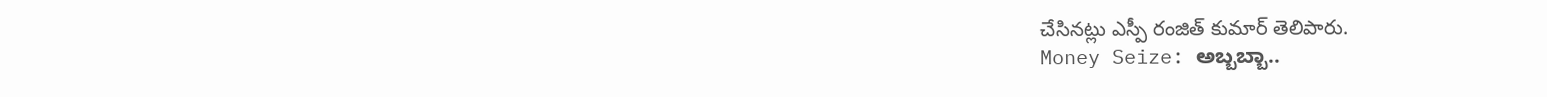చేసినట్లు ఎస్పీ రంజిత్ కుమార్ తెలిపారు.
Money Seize: ಅಬ್ಬಬ್ಬಾ..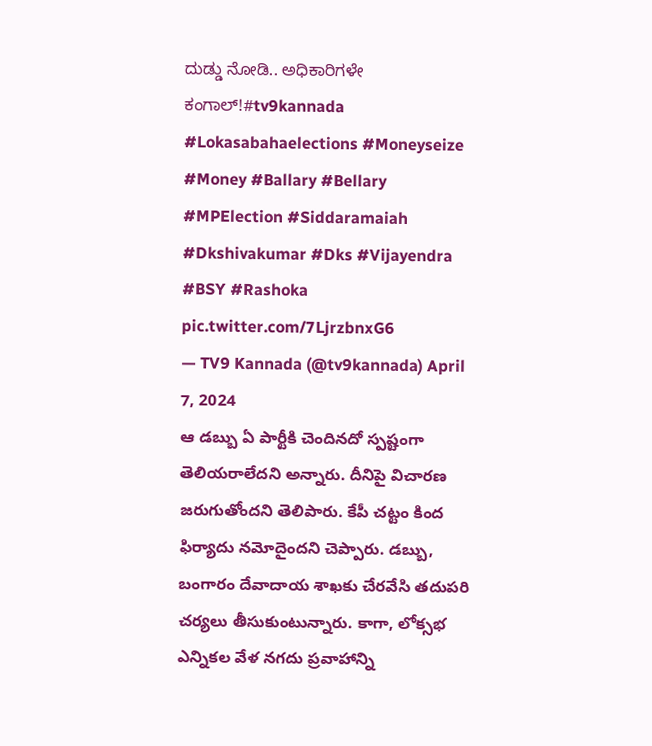ದುಡ್ಡು ನೋಡಿ.. ಅಧಿಕಾರಿಗಳೇ ಕಂಗಾಲ್!#tv9kannada #Lokasabahaelections #Moneyseize #Money #Ballary #Bellary #MPElection #Siddaramaiah #Dkshivakumar #Dks #Vijayendra #BSY #Rashoka pic.twitter.com/7LjrzbnxG6
— TV9 Kannada (@tv9kannada) April 7, 2024
ఆ డబ్బు ఏ పార్టీకి చెందినదో స్పష్టంగా తెలియరాలేదని అన్నారు. దీనిపై విచారణ జరుగుతోందని తెలిపారు. కేపీ చట్టం కింద ఫిర్యాదు నమోదైందని చెప్పారు. డబ్బు, బంగారం దేవాదాయ శాఖకు చేరవేసి తదుపరి చర్యలు తీసుకుంటున్నారు. కాగా, లోక్సభ ఎన్నికల వేళ నగదు ప్రవాహాన్ని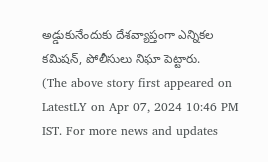అడ్డుకునేందుకు దేశవ్యాప్తంగా ఎన్నికల కమిషన్, పోలీసులు నిఘా పెట్టారు.
(The above story first appeared on LatestLY on Apr 07, 2024 10:46 PM IST. For more news and updates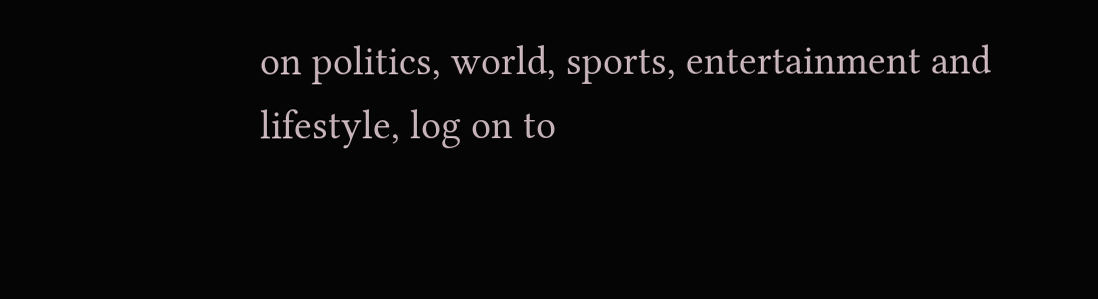on politics, world, sports, entertainment and lifestyle, log on to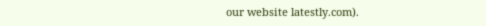our website latestly.com).